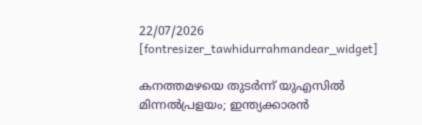22/07/2026
[fontresizer_tawhidurrahmandear_widget]

കനത്തമഴയെ തുടർന്ന് യുഎസിൽ മിന്നൽപ്രളയം; ഇന്ത്യക്കാരൻ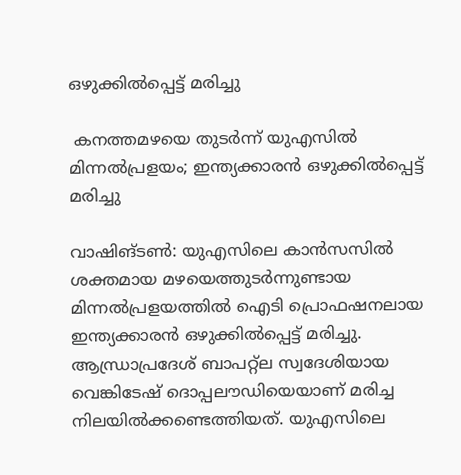ഒഴുക്കിൽപ്പെട്ട് മരിച്ചു

 കനത്തമഴയെ തുടർന്ന് യുഎസിൽ മിന്നൽപ്രളയം; ഇന്ത്യക്കാരൻ ഒഴുക്കിൽപ്പെട്ട് മരിച്ചു

വാഷിങ്ടൺ: യുഎസിലെ കാൻസസിൽ ശക്തമായ മഴയെത്തുടർന്നുണ്ടായ മിന്നൽപ്രളയത്തിൽ ഐടി പ്രൊഫഷനലായ ഇന്ത്യക്കാരൻ ഒഴുക്കിൽപ്പെട്ട് മരിച്ചു. ആന്ധ്രാപ്രദേശ് ബാപറ്റ്‌ല സ്വദേശിയായ വെങ്കിടേഷ് ദൊപ്പലൗഡിയെയാണ് മരിച്ച നിലയിൽക്കണ്ടെത്തിയത്. യുഎസിലെ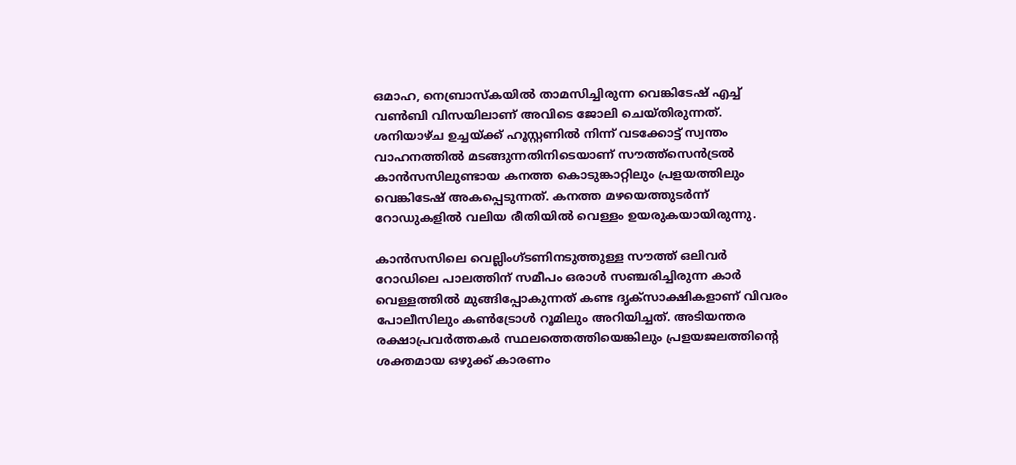ഒമാഹ, നെബ്രാസ്‌കയിൽ താമസിച്ചിരുന്ന വെങ്കിടേഷ് എച്ച് വൺബി വിസയിലാണ് അവിടെ ജോലി ചെയ്തിരുന്നത്. ശനിയാഴ്ച ഉച്ചയ്ക്ക് ഹൂസ്റ്റണിൽ നിന്ന് വടക്കോട്ട് സ്വന്തം വാഹനത്തിൽ മടങ്ങുന്നതിനിടെയാണ് സൗത്ത്‌സെൻട്രൽ കാൻസസിലുണ്ടായ കനത്ത കൊടുങ്കാറ്റിലും പ്രളയത്തിലും വെങ്കിടേഷ് അകപ്പെടുന്നത്. കനത്ത മഴയെത്തുടർന്ന് റോഡുകളിൽ വലിയ രീതിയിൽ വെള്ളം ഉയരുകയായിരുന്നു.

കാൻസസിലെ വെല്ലിംഗ്ടണിനടുത്തുള്ള സൗത്ത് ഒലിവർ റോഡിലെ പാലത്തിന് സമീപം ഒരാൾ സഞ്ചരിച്ചിരുന്ന കാർ വെള്ളത്തിൽ മുങ്ങിപ്പോകുന്നത് കണ്ട ദൃക്‌സാക്ഷികളാണ് വിവരം പോലീസിലും കൺട്രോൾ റൂമിലും അറിയിച്ചത്. അടിയന്തര രക്ഷാപ്രവർത്തകർ സ്ഥലത്തെത്തിയെങ്കിലും പ്രളയജലത്തിന്റെ ശക്തമായ ഒഴുക്ക് കാരണം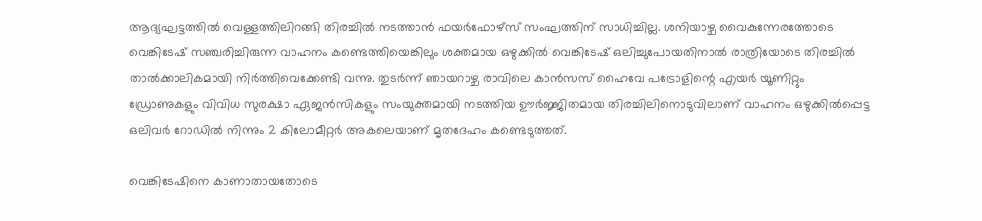ആദ്യഘട്ടത്തിൽ വെള്ളത്തിലിറങ്ങി തിരച്ചിൽ നടത്താൻ ഫയർഫോഴ്‌സ് സംഘത്തിന് സാധിച്ചില്ല. ശനിയാഴ്ച വൈകുന്നേരത്തോടെ വെങ്കിടേഷ് സഞ്ചരിച്ചിരുന്ന വാഹനം കണ്ടെത്തിയെങ്കിലും ശക്തമായ ഒഴുക്കിൽ വെങ്കിടേഷ് ഒലിച്ചുപോയതിനാൽ രാത്രിയോടെ തിരച്ചിൽ താൽക്കാലികമായി നിർത്തിവെക്കേണ്ടി വന്നു. തുടർന്ന് ഞായറാഴ്ച രാവിലെ കാൻസസ് ഹൈവേ പട്രോളിന്റെ എയർ യൂണിറ്റും ഡ്രോണുകളും വിവിധ സുരക്ഷാ ഏജൻസികളും സംയുക്തമായി നടത്തിയ ഊർജ്ജിതമായ തിരച്ചിലിനൊടുവിലാണ് വാഹനം ഒഴുക്കിൽപ്പെട്ട ഒലിവർ റോഡിൽ നിന്നും 2 കിലോമീറ്റർ അകലെയാണ് മൃതദേഹം കണ്ടെടുത്തത്.

വെങ്കിടേഷിനെ കാണാതായതോടെ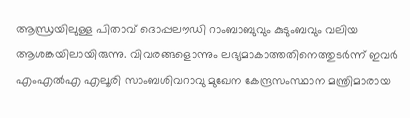ആന്ധ്രയിലുള്ള പിതാവ് ദൊപ്പലൗഡി റാംബാബുവും കുടുംബവും വലിയ ആശങ്കയിലായിരുന്നു. വിവരങ്ങളൊന്നും ലഭ്യമാകാത്തതിനെത്തുടർന്ന് ഇവർ എംഎൽഎ എലൂരി സാംബശിവറാവു മുഖേന കേന്ദ്രസംസ്ഥാന മന്ത്രിമാരായ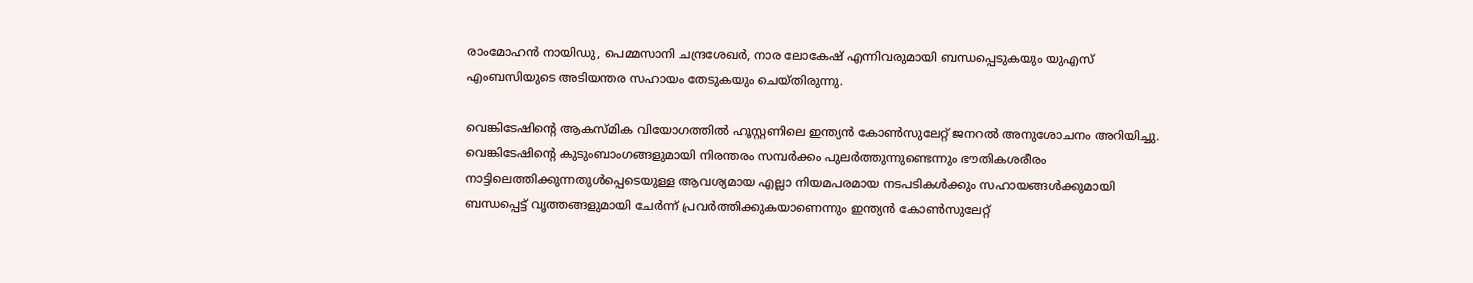രാംമോഹൻ നായിഡു, പെമ്മസാനി ചന്ദ്രശേഖർ, നാര ലോകേഷ് എന്നിവരുമായി ബന്ധപ്പെടുകയും യുഎസ് എംബസിയുടെ അടിയന്തര സഹായം തേടുകയും ചെയ്തിരുന്നു.

വെങ്കിടേഷിന്റെ ആകസ്മിക വിയോഗത്തിൽ ഹൂസ്റ്റണിലെ ഇന്ത്യൻ കോൺസുലേറ്റ് ജനറൽ അനുശോചനം അറിയിച്ചു. വെങ്കിടേഷിന്റെ കുടുംബാംഗങ്ങളുമായി നിരന്തരം സമ്പർക്കം പുലർത്തുന്നുണ്ടെന്നും ഭൗതികശരീരം നാട്ടിലെത്തിക്കുന്നതുൾപ്പെടെയുള്ള ആവശ്യമായ എല്ലാ നിയമപരമായ നടപടികൾക്കും സഹായങ്ങൾക്കുമായി ബന്ധപ്പെട്ട് വൃത്തങ്ങളുമായി ചേർന്ന് പ്രവർത്തിക്കുകയാണെന്നും ഇന്ത്യൻ കോൺസുലേറ്റ്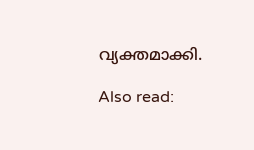വ്യക്തമാക്കി.

Also read: